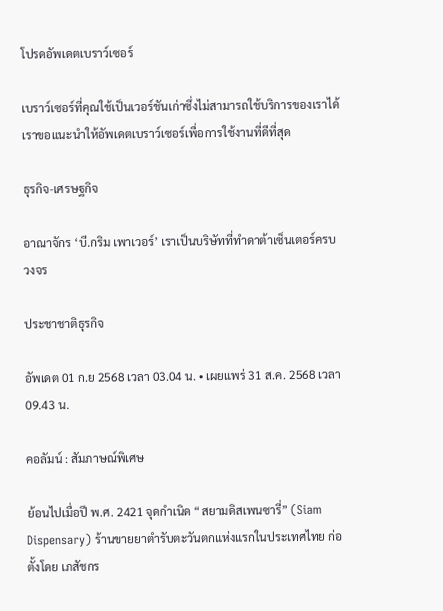โปรดอัพเดตเบราว์เซอร์

เบราว์เซอร์ที่คุณใช้เป็นเวอร์ชันเก่าซึ่งไม่สามารถใช้บริการของเราได้ เราขอแนะนำให้อัพเดตเบราว์เซอร์เพื่อการใช้งานที่ดีที่สุด

ธุรกิจ-เศรษฐกิจ

อาณาจักร ‘บี.กริม เพาเวอร์’ เราเป็นบริษัทที่ทำดาต้าเซ็นเตอร์ครบวงจร

ประชาชาติธุรกิจ

อัพเดต 01 ก.ย 2568 เวลา 03.04 น. • เผยแพร่ 31 ส.ค. 2568 เวลา 09.43 น.

คอลัมน์ : สัมภาษณ์พิเศษ

ย้อนไปเมื่อปี พ.ศ. 2421 จุดกำเนิด “สยามดิสเพนซารี่” (Siam Dispensary) ร้านขายยาตำรับตะวันตกแห่งแรกในประเทศไทย ก่อตั้งโดย เภสัชกร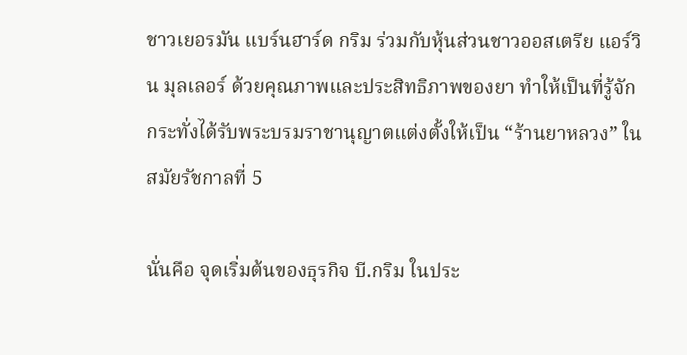ชาวเยอรมัน แบร์นฮาร์ด กริม ร่วมกับหุ้นส่วนชาวออสเตรีย แอร์วิน มุลเลอร์ ด้วยคุณภาพและประสิทธิภาพของยา ทำให้เป็นที่รู้จัก กระทั่งได้รับพระบรมราชานุญาตแต่งตั้งให้เป็น “ร้านยาหลวง” ในสมัยรัชกาลที่ 5

นั่นคือ จุดเริ่มต้นของธุรกิจ บี.กริม ในประ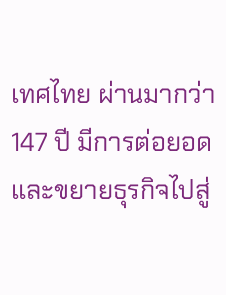เทศไทย ผ่านมากว่า 147 ปี มีการต่อยอดและขยายธุรกิจไปสู่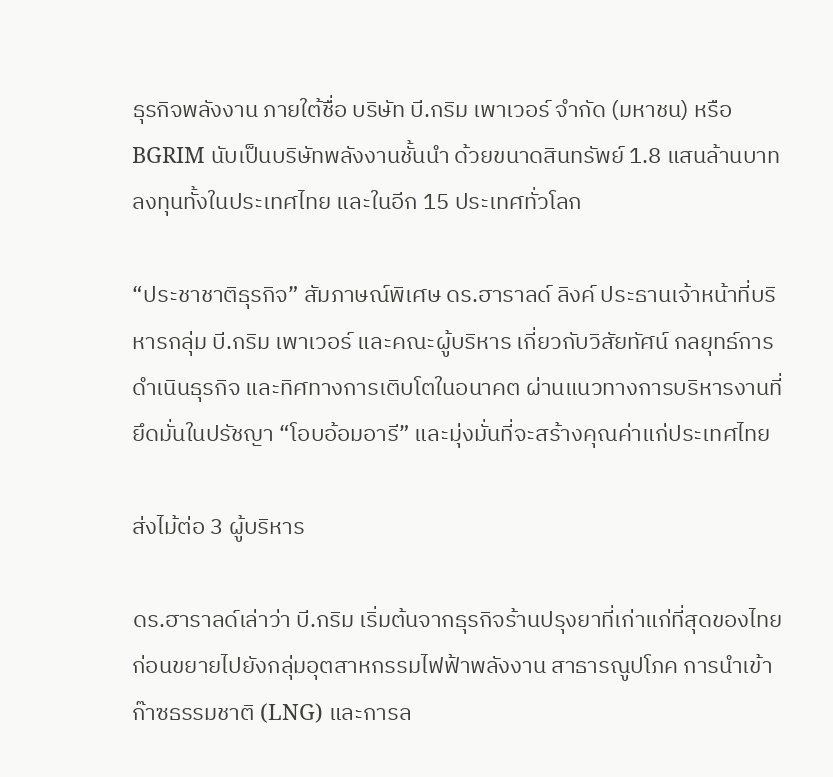ธุรกิจพลังงาน ภายใต้ชื่อ บริษัท บี.กริม เพาเวอร์ จำกัด (มหาชน) หรือ BGRIM นับเป็นบริษัทพลังงานชั้นนำ ด้วยขนาดสินทรัพย์ 1.8 แสนล้านบาท ลงทุนทั้งในประเทศไทย และในอีก 15 ประเทศทั่วโลก

“ประชาชาติธุรกิจ” สัมภาษณ์พิเศษ ดร.ฮาราลด์ ลิงค์ ประธานเจ้าหน้าที่บริหารกลุ่ม บี.กริม เพาเวอร์ และคณะผู้บริหาร เกี่ยวกับวิสัยทัศน์ กลยุทธ์การดำเนินธุรกิจ และทิศทางการเติบโตในอนาคต ผ่านแนวทางการบริหารงานที่ยึดมั่นในปรัชญา “โอบอ้อมอารี” และมุ่งมั่นที่จะสร้างคุณค่าแก่ประเทศไทย

ส่งไม้ต่อ 3 ผู้บริหาร

ดร.ฮาราลด์เล่าว่า บี.กริม เริ่มต้นจากธุรกิจร้านปรุงยาที่เก่าแก่ที่สุดของไทย ก่อนขยายไปยังกลุ่มอุตสาหกรรมไฟฟ้าพลังงาน สาธารณูปโภค การนำเข้าก๊าซธรรมชาติ (LNG) และการล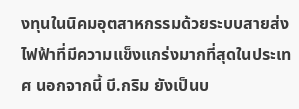งทุนในนิคมอุตสาหกรรมด้วยระบบสายส่งไฟฟ้าที่มีความแข็งแกร่งมากที่สุดในประเทศ นอกจากนี้ บี.กริม ยังเป็นบ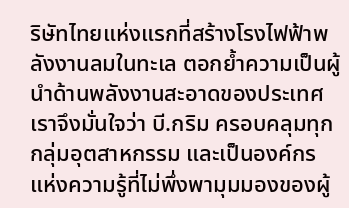ริษัทไทยแห่งแรกที่สร้างโรงไฟฟ้าพลังงานลมในทะเล ตอกย้ำความเป็นผู้นำด้านพลังงานสะอาดของประเทศ เราจึงมั่นใจว่า บี.กริม ครอบคลุมทุกกลุ่มอุตสาหกรรม และเป็นองค์กรแห่งความรู้ที่ไม่พึ่งพามุมมองของผู้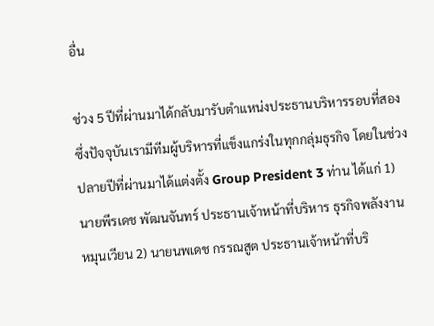อื่น

ช่วง 5 ปีที่ผ่านมาได้กลับมารับตำแหน่งประธานบริหารรอบที่สอง ซึ่งปัจจุบันเรามีทีมผู้บริหารที่แข็งแกร่งในทุกกลุ่มธุรกิจ โดยในช่วงปลายปีที่ผ่านมาได้แต่งตั้ง Group President 3 ท่าน ได้แก่ 1) นายพีรเดช พัฒนจันทร์ ประธานเจ้าหน้าที่บริหาร ธุรกิจพลังงานหมุนเวียน 2) นายนพเดช กรรณสูต ประธานเจ้าหน้าที่บริ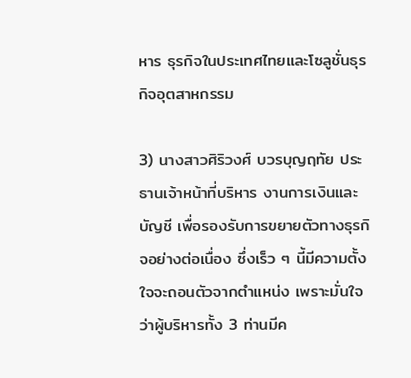หาร ธุรกิจในประเทศไทยและโซลูชั่นธุรกิจอุตสาหกรรม

3) นางสาวศิริวงศ์ บวรบุญฤทัย ประธานเจ้าหน้าที่บริหาร งานการเงินและบัญชี เพื่อรองรับการขยายตัวทางธุรกิจอย่างต่อเนื่อง ซึ่งเร็ว ๆ นี้มีความตั้งใจจะถอนตัวจากตำแหน่ง เพราะมั่นใจว่าผู้บริหารทั้ง 3 ท่านมีค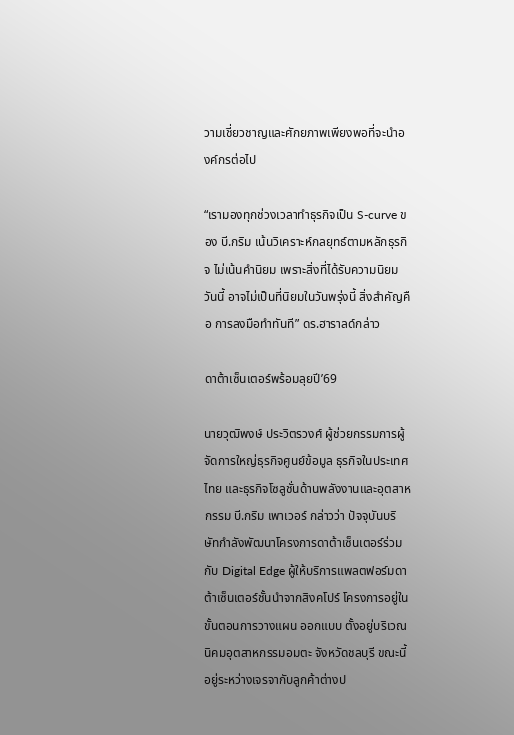วามเชี่ยวชาญและศักยภาพเพียงพอที่จะนำองค์กรต่อไป

“เรามองทุกช่วงเวลาทำธุรกิจเป็น S-curve ของ บี.กริม เน้นวิเคราะห์กลยุทธ์ตามหลักธุรกิจ ไม่เน้นคำนิยม เพราะสิ่งที่ได้รับความนิยมวันนี้ อาจไม่เป็นที่นิยมในวันพรุ่งนี้ สิ่งสำคัญคือ การลงมือทำทันที” ดร.ฮาราลด์กล่าว

ดาต้าเซ็นเตอร์พร้อมลุยปี’69

นายวุฒิพงษ์ ประวิตรวงศ์ ผู้ช่วยกรรมการผู้จัดการใหญ่ธุรกิจศูนย์ข้อมูล ธุรกิจในประเทศไทย และธุรกิจโซลูชั่นด้านพลังงานและอุตสาหกรรม บี.กริม เพาเวอร์ กล่าวว่า ปัจจุบันบริษัทกำลังพัฒนาโครงการดาต้าเซ็นเตอร์ร่วมกับ Digital Edge ผู้ให้บริการแพลตฟอร์มดาต้าเซ็นเตอร์ชั้นนำจากสิงคโปร์ โครงการอยู่ในขั้นตอนการวางแผน ออกแบบ ตั้งอยู่บริเวณนิคมอุตสาหกรรมอมตะ จังหวัดชลบุรี ขณะนี้อยู่ระหว่างเจรจากับลูกค้าต่างป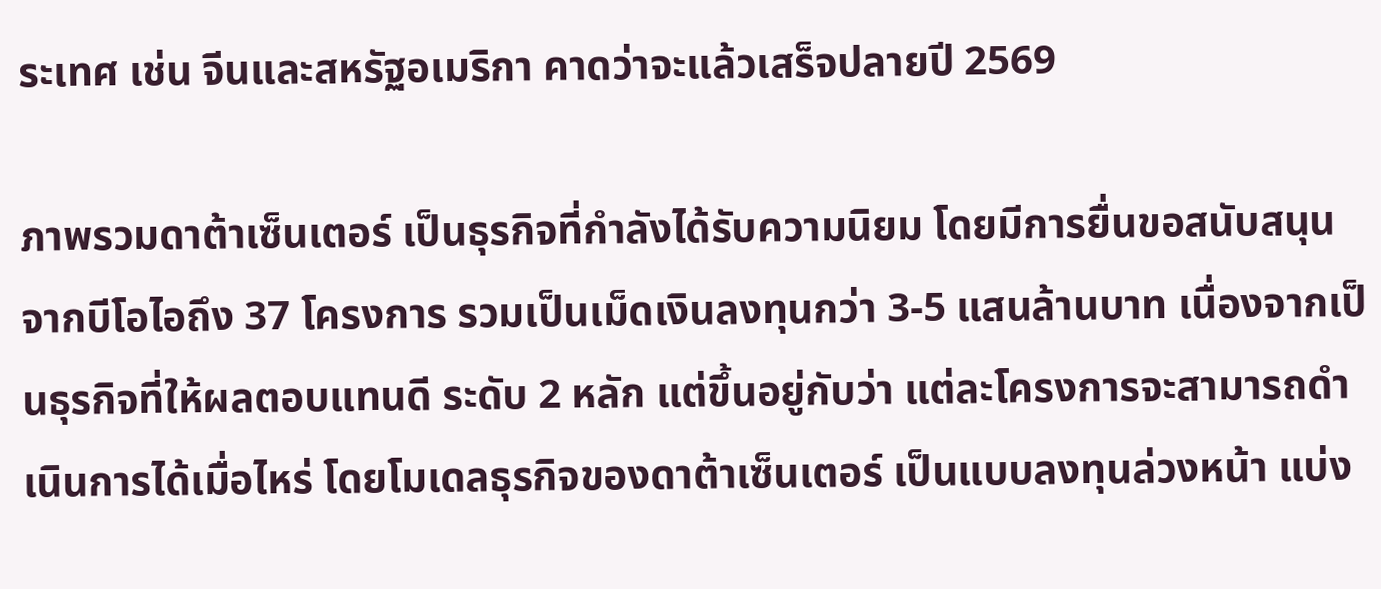ระเทศ เช่น จีนและสหรัฐอเมริกา คาดว่าจะแล้วเสร็จปลายปี 2569

ภาพรวมดาต้าเซ็นเตอร์ เป็นธุรกิจที่กำลังได้รับความนิยม โดยมีการยื่นขอสนับสนุนจากบีโอไอถึง 37 โครงการ รวมเป็นเม็ดเงินลงทุนกว่า 3-5 แสนล้านบาท เนื่องจากเป็นธุรกิจที่ให้ผลตอบแทนดี ระดับ 2 หลัก แต่ขึ้นอยู่กับว่า แต่ละโครงการจะสามารถดำเนินการได้เมื่อไหร่ โดยโมเดลธุรกิจของดาต้าเซ็นเตอร์ เป็นแบบลงทุนล่วงหน้า แบ่ง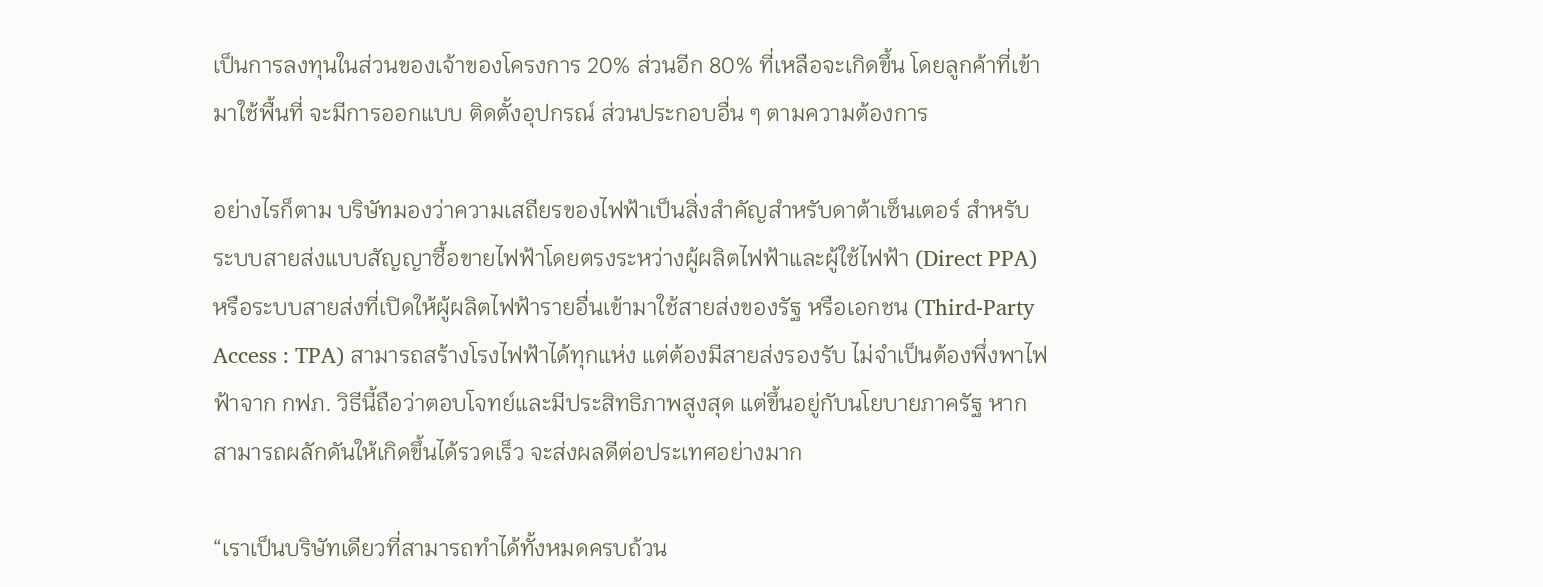เป็นการลงทุนในส่วนของเจ้าของโครงการ 20% ส่วนอีก 80% ที่เหลือจะเกิดขึ้น โดยลูกค้าที่เข้ามาใช้พื้นที่ จะมีการออกแบบ ติดตั้งอุปกรณ์ ส่วนประกอบอื่น ๆ ตามความต้องการ

อย่างไรก็ตาม บริษัทมองว่าความเสถียรของไฟฟ้าเป็นสิ่งสำคัญสำหรับดาต้าเซ็นเตอร์ สำหรับระบบสายส่งแบบสัญญาซื้อขายไฟฟ้าโดยตรงระหว่างผู้ผลิตไฟฟ้าและผู้ใช้ไฟฟ้า (Direct PPA) หรือระบบสายส่งที่เปิดให้ผู้ผลิตไฟฟ้ารายอื่นเข้ามาใช้สายส่งของรัฐ หรือเอกชน (Third-Party Access : TPA) สามารถสร้างโรงไฟฟ้าได้ทุกแห่ง แต่ต้องมีสายส่งรองรับ ไม่จำเป็นต้องพึ่งพาไฟฟ้าจาก กฟภ. วิธีนี้ถือว่าตอบโจทย์และมีประสิทธิภาพสูงสุด แต่ขึ้นอยู่กับนโยบายภาครัฐ หากสามารถผลักดันให้เกิดขึ้นได้รวดเร็ว จะส่งผลดีต่อประเทศอย่างมาก

“เราเป็นบริษัทเดียวที่สามารถทำได้ทั้งหมดครบถ้วน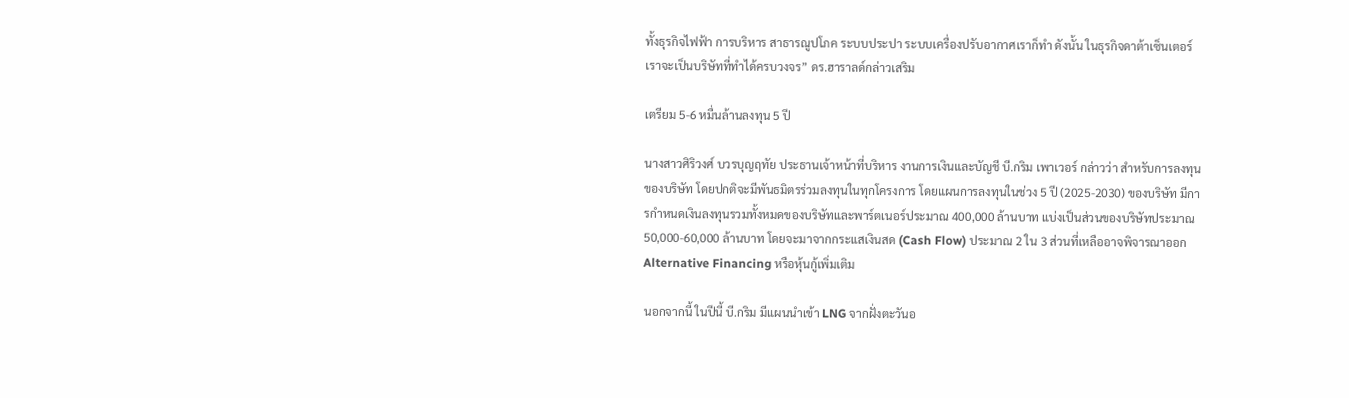ทั้งธุรกิจไฟฟ้า การบริหาร สาธารณูปโภค ระบบประปา ระบบเครื่องปรับอากาศเราก็ทำ ดังนั้น ในธุรกิจดาต้าเซ็นเตอร์ เราจะเป็นบริษัทที่ทำได้ครบวงจร” ดร.ฮาราลด์กล่าวเสริม

เตรียม 5-6 หมื่นล้านลงทุน 5 ปี

นางสาวศิริวงศ์ บวรบุญฤทัย ประธานเจ้าหน้าที่บริหาร งานการเงินและบัญชี บี.กริม เพาเวอร์ กล่าวว่า สำหรับการลงทุนของบริษัท โดยปกติจะมีพันธมิตรร่วมลงทุนในทุกโครงการ โดยแผนการลงทุนในช่วง 5 ปี (2025-2030) ของบริษัท มีการกำหนดเงินลงทุนรวมทั้งหมดของบริษัทและพาร์ตเนอร์ประมาณ 400,000 ล้านบาท แบ่งเป็นส่วนของบริษัทประมาณ 50,000-60,000 ล้านบาท โดยจะมาจากกระแสเงินสด (Cash Flow) ประมาณ 2 ใน 3 ส่วนที่เหลืออาจพิจารณาออก Alternative Financing หรือหุ้นกู้เพิ่มเติม

นอกจากนี้ ในปีนี้ บี.กริม มีแผนนำเข้า LNG จากฝั่งตะวันอ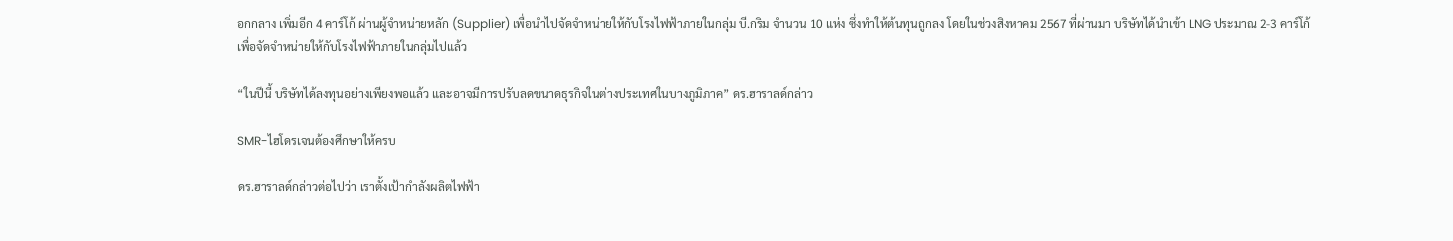อกกลาง เพิ่มอีก 4 คาร์โก้ ผ่านผู้จำหน่ายหลัก (Supplier) เพื่อนำไปจัดจำหน่ายให้กับโรงไฟฟ้าภายในกลุ่ม บี.กริม จำนวน 10 แห่ง ซึ่งทำให้ต้นทุนถูกลง โดยในช่วงสิงหาคม 2567 ที่ผ่านมา บริษัทได้นำเข้า LNG ประมาณ 2-3 คาร์โก้ เพื่อจัดจำหน่ายให้กับโรงไฟฟ้าภายในกลุ่มไปแล้ว

“ในปีนี้ บริษัทได้ลงทุนอย่างเพียงพอแล้ว และอาจมีการปรับลดขนาดธุรกิจในต่างประเทศในบางภูมิภาค” ดร.ฮาราลด์กล่าว

SMR-ไฮโดรเจนต้องศึกษาให้ครบ

ดร.ฮาราลด์กล่าวต่อไปว่า เราตั้งเป้ากำลังผลิตไฟฟ้า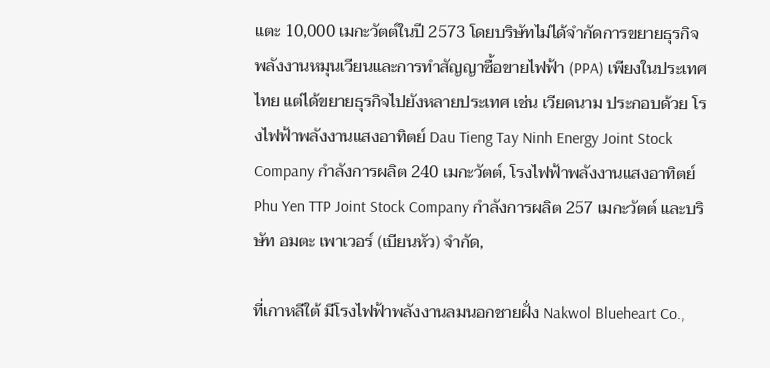แตะ 10,000 เมกะวัตต์ในปี 2573 โดยบริษัทไม่ได้จำกัดการขยายธุรกิจพลังงานหมุนเวียนและการทำสัญญาซื้อขายไฟฟ้า (PPA) เพียงในประเทศไทย แต่ได้ขยายธุรกิจไปยังหลายประเทศ เช่น เวียดนาม ประกอบด้วย โรงไฟฟ้าพลังงานแสงอาทิตย์ Dau Tieng Tay Ninh Energy Joint Stock Company กำลังการผลิต 240 เมกะวัตต์, โรงไฟฟ้าพลังงานแสงอาทิตย์ Phu Yen TTP Joint Stock Company กำลังการผลิต 257 เมกะวัตต์ และบริษัท อมตะ เพาเวอร์ (เบียนหัว) จำกัด,

ที่เกาหลีใต้ มีโรงไฟฟ้าพลังงานลมนอกชายฝั่ง Nakwol Blueheart Co.,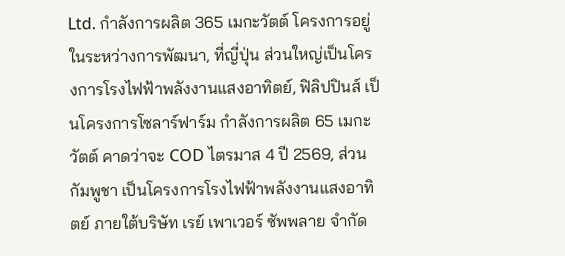Ltd. กำลังการผลิต 365 เมกะวัตต์ โครงการอยู่ในระหว่างการพัฒนา, ที่ญี่ปุ่น ส่วนใหญ่เป็นโครงการโรงไฟฟ้าพลังงานแสงอาทิตย์, ฟิลิปปินส์ เป็นโครงการโซลาร์ฟาร์ม กำลังการผลิต 65 เมกะวัตต์ คาดว่าจะ COD ไตรมาส 4 ปี 2569, ส่วนกัมพูชา เป็นโครงการโรงไฟฟ้าพลังงานแสงอาทิตย์ ภายใต้บริษัท เรย์ เพาเวอร์ ซัพพลาย จำกัด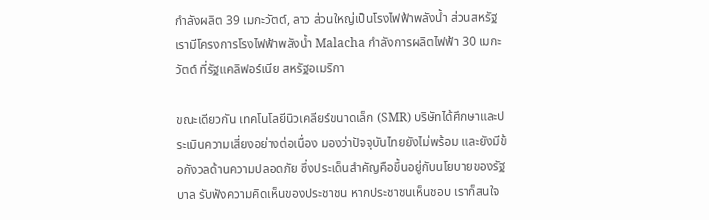กำลังผลิต 39 เมกะวัตต์, ลาว ส่วนใหญ่เป็นโรงไฟฟ้าพลังน้ำ ส่วนสหรัฐ เรามีโครงการโรงไฟฟ้าพลังน้ำ Malacha กำลังการผลิตไฟฟ้า 30 เมกะวัตต์ ที่รัฐแคลิฟอร์เนีย สหรัฐอเมริกา

ขณะเดียวกัน เทคโนโลยีนิวเคลียร์ขนาดเล็ก (SMR) บริษัทได้ศึกษาและประเมินความเสี่ยงอย่างต่อเนื่อง มองว่าปัจจุบันไทยยังไม่พร้อม และยังมีข้อกังวลด้านความปลอดภัย ซึ่งประเด็นสำคัญคือขึ้นอยู่กับนโยบายของรัฐบาล รับฟังความคิดเห็นของประชาชน หากประชาชนเห็นชอบ เราก็สนใจ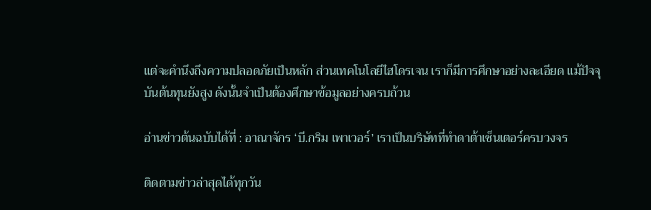แต่จะคำนึงถึงความปลอดภัยเป็นหลัก ส่วนเทคโนโลยีไฮโดรเจน เราก็มีการศึกษาอย่างละเอียด แม้ปัจจุบันต้นทุนยังสูง ดังนั้นจำเป็นต้องศึกษาข้อมูลอย่างครบถ้วน

อ่านข่าวต้นฉบับได้ที่ : อาณาจักร ‘บี.กริม เพาเวอร์’ เราเป็นบริษัทที่ทำดาต้าเซ็นเตอร์ครบวงจร

ติดตามข่าวล่าสุดได้ทุกวัน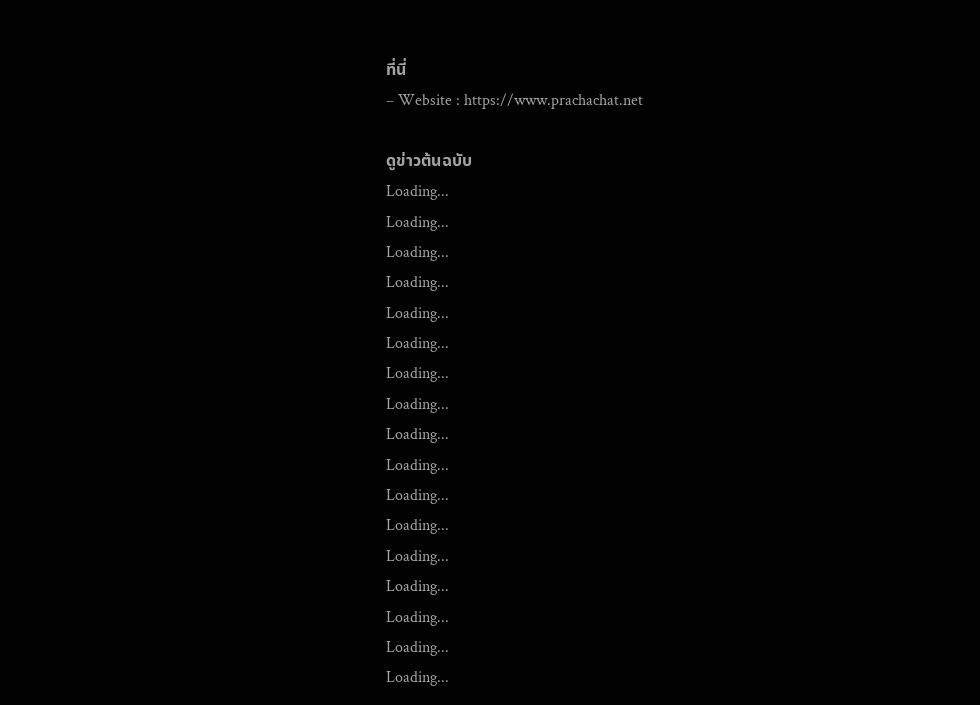ที่นี่
– Website : https://www.prachachat.net

ดูข่าวต้นฉบับ
Loading...
Loading...
Loading...
Loading...
Loading...
Loading...
Loading...
Loading...
Loading...
Loading...
Loading...
Loading...
Loading...
Loading...
Loading...
Loading...
Loading...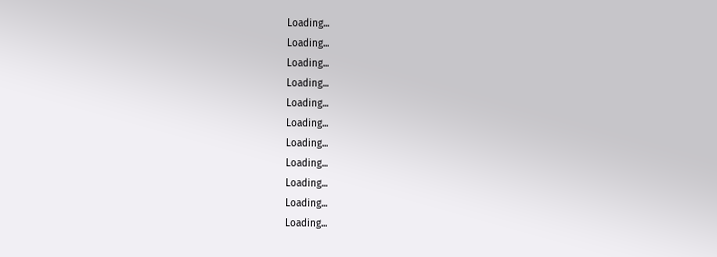Loading...
Loading...
Loading...
Loading...
Loading...
Loading...
Loading...
Loading...
Loading...
Loading...
Loading...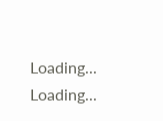Loading...
Loading...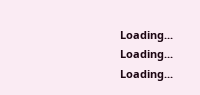Loading...
Loading...
Loading...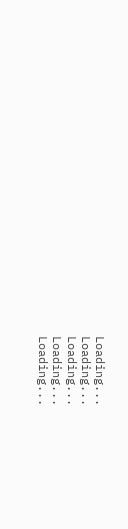Loading...
Loading...
Loading...
Loading...
Loading...